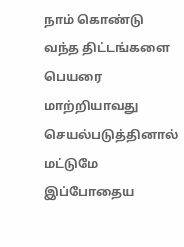நாம் கொண்டு வந்த திட்டங்களை பெயரை மாற்றியாவது செயல்படுத்தினால் மட்டுமே இப்போதைய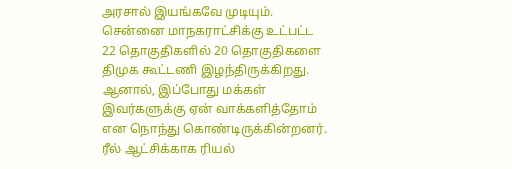அரசால் இயங்கவே முடியும். சென்னை மாநகராட்சிக்கு உட்பட்ட 22 தொகுதிகளில் 20 தொகுதிகளை திமுக கூட்டணி இழந்திருக்கிறது. ஆனால், இப்போது மக்கள் இவர்களுக்கு ஏன் வாக்களித்தோம் என நொந்து கொண்டிருக்கின்றனர்.
ரீல் ஆட்சிக்காக ரியல்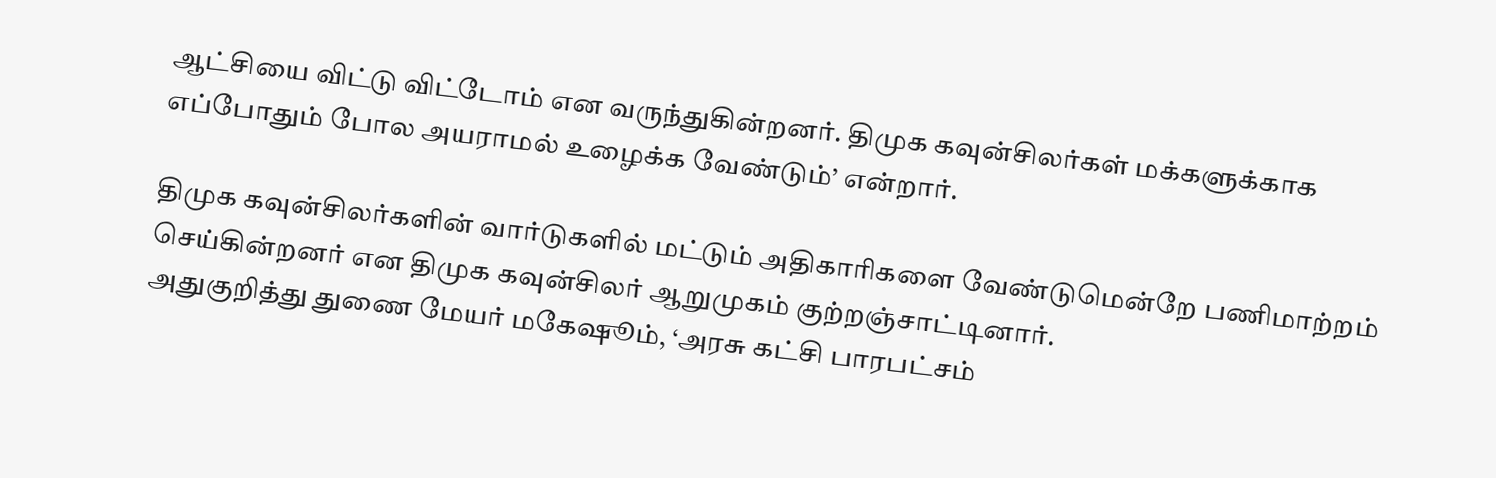ஆட்சியை விட்டு விட்டோம் என வருந்துகின்றனர். திமுக கவுன்சிலர்கள் மக்களுக்காக எப்போதும் போல அயராமல் உழைக்க வேண்டும்’ என்றார்.

திமுக கவுன்சிலர்களின் வார்டுகளில் மட்டும் அதிகாரிகளை வேண்டுமென்றே பணிமாற்றம் செய்கின்றனர் என திமுக கவுன்சிலர் ஆறுமுகம் குற்றஞ்சாட்டினார்.
அதுகுறித்து துணை மேயர் மகேஷூம், ‘அரசு கட்சி பாரபட்சம்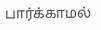பார்க்காமல்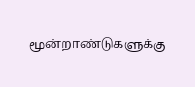மூன்றாண்டுகளுக்கு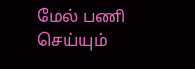மேல் பணி செய்யும்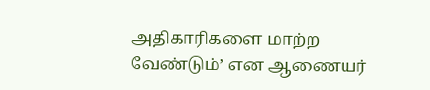அதிகாரிகளை மாற்ற வேண்டும்’ என ஆணையர்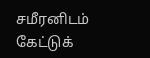சமீரனிடம் கேட்டுக்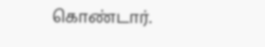கொண்டார்.